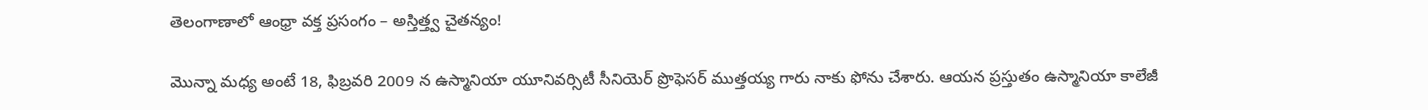తెలంగాణాలో ఆంధ్రా వక్త ప్రసంగం – అస్తిత్త్వ చైతన్యం!

మొన్నా మధ్య అంటే 18, ఫిబ్రవరి 2009 న ఉస్మానియా యూనివర్సిటీ సీనియెర్ ప్రొఫెసర్ ముత్తయ్య గారు నాకు ఫోను చేశారు. ఆయన ప్రస్తుతం ఉస్మానియా కాలేజీ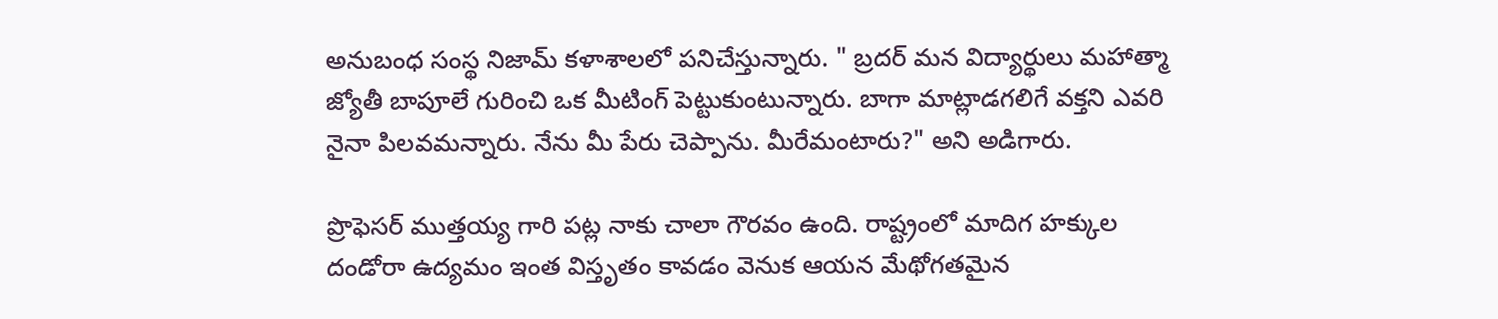అనుబంధ సంస్థ నిజామ్ కళాశాలలో పనిచేస్తున్నారు. " బ్రదర్ మన విద్యార్థులు మహాత్మా జ్యోతీ బాపూలే గురించి ఒక మీటింగ్ పెట్టుకుంటున్నారు. బాగా మాట్లాడగలిగే వక్తని ఎవరి నైనా పిలవమన్నారు. నేను మీ పేరు చెప్పాను. మీరేమంటారు?" అని అడిగారు.

ప్రొఫెసర్ ముత్తయ్య గారి పట్ల నాకు చాలా గౌరవం ఉంది. రాష్ట్రంలో మాదిగ హక్కుల దండోరా ఉద్యమం ఇంత విస్తృతం కావడం వెనుక ఆయన మేథోగతమైన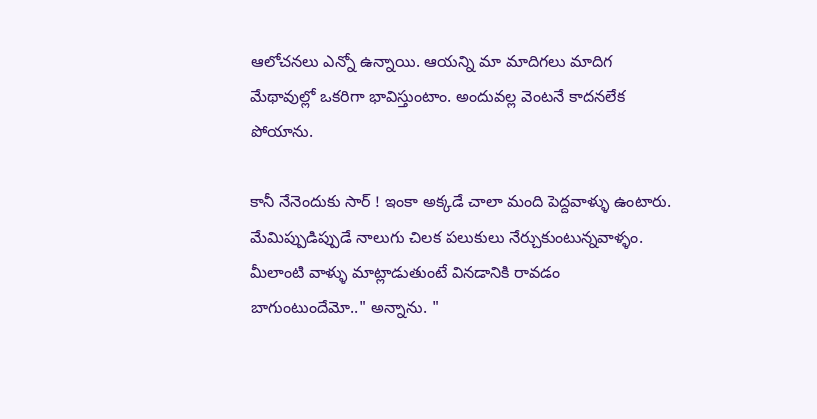ఆలోచనలు ఎన్నో ఉన్నాయి. ఆయన్ని మా మాదిగలు మాదిగ మేథావుల్లో ఒకరిగా భావిస్తుంటాం. అందువల్ల వెంటనే కాదనలేక పోయాను.

కానీ నేనెందుకు సార్ ! ఇంకా అక్కడే చాలా మంది పెద్దవాళ్ళు ఉంటారు. మేమిప్పుడిప్పుడే నాలుగు చిలక పలుకులు నేర్చుకుంటున్నవాళ్ళం. మీలాంటి వాళ్ళు మాట్లాడుతుంటే వినడానికి రావడం బాగుంటుందేమో.." అన్నాను. "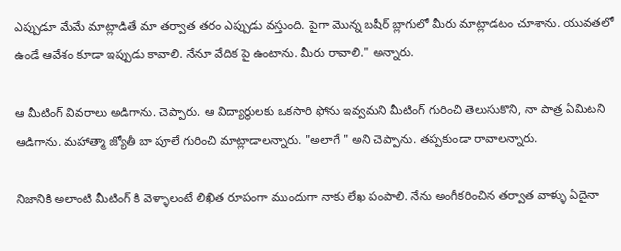ఎప్పుడూ మేమే మాట్లాడితే మా తర్వాత తరం ఎప్పుడు వస్తుంది. పైగా మొన్న బషీర్ బ్లాగులో మీరు మాట్లాడటం చూశాను. యువతలో ఉండే ఆవేశం కూడా ఇప్పుడు కావాలి. నేనూ వేదిక పై ఉంటాను. మీరు రావాలి." అన్నారు.

ఆ మీటింగ్ వివరాలు అడిగాను. చెప్పారు. ఆ విద్యార్థులకు ఒకసారి ఫోను ఇవ్వమని మీటింగ్ గురించి తెలుసుకొని, నా పాత్ర ఏమిటని ఆడిగాను. మహాత్మా జ్యోతీ బా పూలే గురించి మాట్లాడాలన్నారు. "అలాగే " అని చెప్పాను. తప్పకుండా రావాలన్నారు.

నిజానికి అలాంటి మీటింగ్ కి వెళ్ళాలంటే లిఖిత రూపంగా ముందుగా నాకు లేఖ పంపాలి. నేను అంగీకరించిన తర్వాత వాళ్ళు ఏదైనా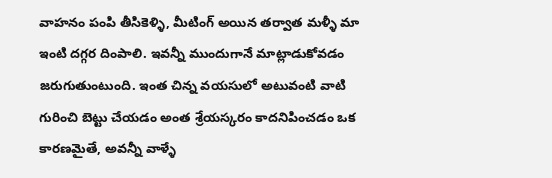వాహనం పంపి తీసికెళ్ళి, మీటింగ్ అయిన తర్వాత మళ్ళీ మా ఇంటి దగ్గర దింపాలి. ఇవన్నీ ముందుగానే మాట్లాడుకోవడం జరుగుతుంటుంది. ఇంత చిన్న వయసులో అటువంటి వాటి గురించి బెట్టు చేయడం అంత శ్రేయస్కరం కాదనిపించడం ఒక కారణమైతే, అవన్నీ వాళ్ళే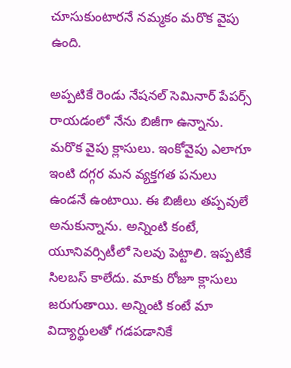చూసుకుంటారనే నమ్మకం మరొక వైపు ఉంది.

అప్పటికే రెండు నేషనల్ సెమినార్ పేపర్స్ రాయడంలో నేను బిజీగా ఉన్నాను. మరొక వైపు క్లాసులు. ఇంకోవైపు ఎలాగూ ఇంటి దగ్గర మన వ్యక్తగత పనులు ఉండనే ఉంటాయి. ఈ బిజీలు తప్పవులే అనుకున్నాను. అన్నింటి కంటే, యూనివర్సిటీలో సెలవు పెట్టాలి. ఇప్పటికే సిలబస్ కాలేదు. మాకు రోజూ క్లాసులు జరుగుతాయి. అన్నింటి కంటే మా విద్యార్థులతో గడపడానికే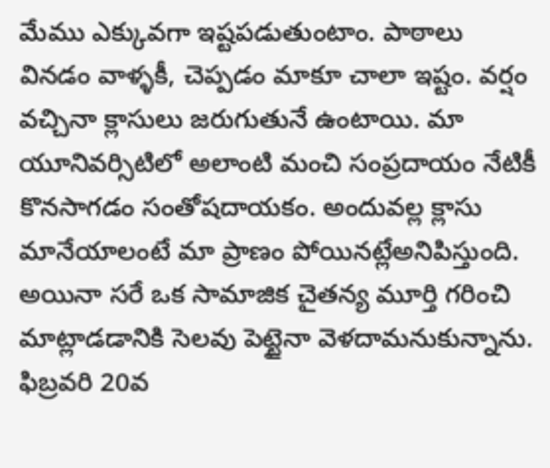మేము ఎక్కువగా ఇష్టపడుతుంటాం. పాఠాలు వినడం వాళ్ళకీ, చెప్పడం మాకూ చాలా ఇష్టం. వర్షం వచ్చినా క్లాసులు జరుగుతునే ఉంటాయి. మా యూనివర్సిటిలో అలాంటి మంచి సంప్రదాయం నేటికీ కొనసాగడం సంతోషదాయకం. అందువల్ల క్లాసు మానేయాలంటే మా ప్రాణం పోయినట్లేఅనిపిస్తుంది. అయినా సరే ఒక సామాజిక చైతన్య మూర్తి గరించి మాట్లాడడానికి సెలవు పెట్టైనా వెళదామనుకున్నాను. ఫిబ్రవరి 20వ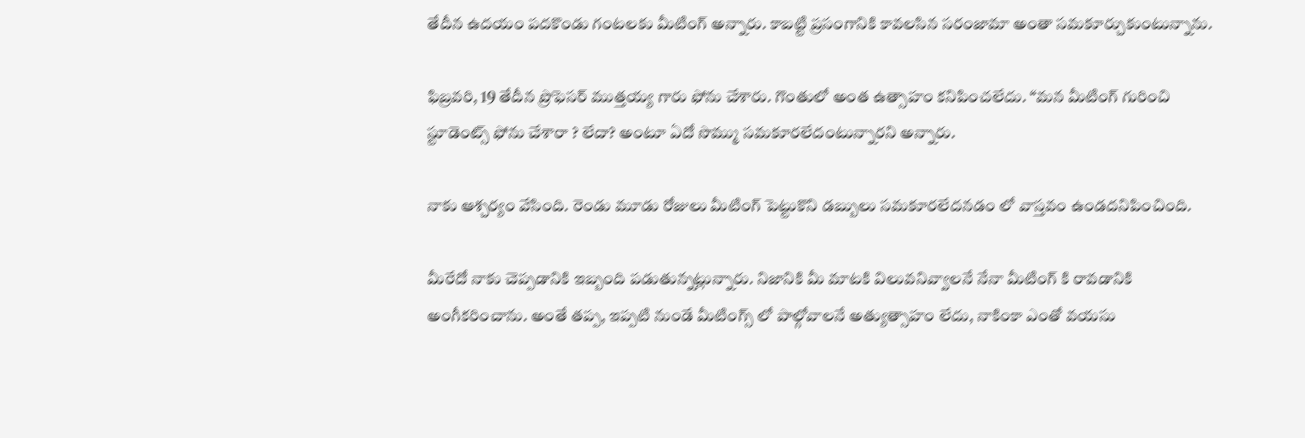తేదీన ఉదయం పదకొండు గంటలకు మీటింగ్ అన్నారు. కాబట్టి ప్రసంగానికి కావలసిన సరంజామా అంతా సమకూర్చుకుంటున్నాను.

ఫిబ్రవరి, 19 తేదీన ప్రొఫెసర్ ముత్తయ్య గారు ఫోను చేశారు. గొంతులో అంత ఉత్సాహం కనిపించలేదు. “మన మీటింగ్ గురించి స్టూడెంట్స్ ఫోను చేశారా ? లేదా? అంటూ ఏదో సొమ్ము సమకూరలేదంటున్నారని అన్నారు.

నాకు ఆశ్చర్యం వేసింది. రెండు మూడు రోజులు మీటింగ్ పెట్టుకొని డబ్బులు సమకూరలేదనడం లో వాస్తవం ఉండదనిపించింది.

మీరేదో నాకు చెప్పడానికి ఇబ్బంది పడుతున్నట్లున్నారు. నిజానికి మీ మాటకి విలువనివ్వాలనే నేనా మీటింగ్ కి రావడానికి అంగీకరించాను. అంతే తప్ప, ఇప్పటి నుండే మీటింగ్స్ లో పాల్గోవాలనే అత్యుత్సాహం లేదు, నాకింకా ఎంతో వయసు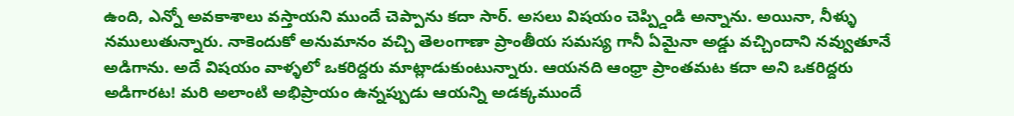ఉంది, ఎన్నో అవకాశాలు వస్తాయని ముందే చెప్పాను కదా సార్. అసలు విషయం చెప్ప్డిండి అన్నాను. అయినా, నీళ్ళు నములుతున్నారు. నాకెందుకో అనుమానం వచ్చి తెలంగాణా ప్రాంతీయ సమస్య గానీ ఏమైనా అడ్డు వచ్చిందాని నవ్వుతూనే అడిగాను. అదే విషయం వాళ్ళలో ఒకరిద్దరు మాట్లాడుకుంటున్నారు. ఆయనది ఆంధ్రా ప్రాంతమట కదా అని ఒకరిద్దరు అడిగారట! మరి అలాంటి అభిప్రాయం ఉన్నప్పుడు ఆయన్ని అడక్కముందే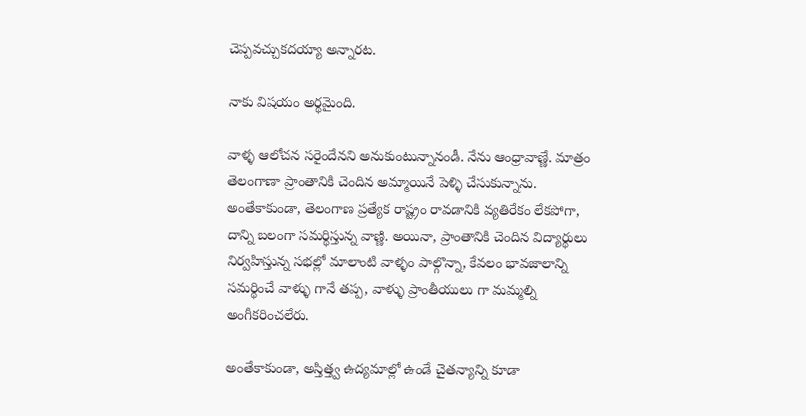చెప్పవచ్చుకదయ్యా అన్నారట.

నాకు విషయం అర్థమైంది.

వాళ్ళ ఆలోచన సరైందేనని అనుకుంటున్నానండీ. నేను ఆంధ్రావాణ్ణే. మాత్రం తెలంగాణా ప్రాంతానికి చెందిన అమ్మాయినే పెళ్ళి చేసుకున్నాను. అంతేకాకుండా, తెలంగాణ ప్రత్యేక రాష్ట్రం రావడానికి వ్యతిరేకం లేకపోగా, దాన్ని బలంగా సమర్థిస్తున్న వాణ్ణి. అయినా, ప్రాంతానికి చెందిన విద్యార్థులు నిర్వహిస్తున్న సభల్లో మాలాంటి వాళ్ళం పాల్గొన్నా, కేవలం భావజాలాన్ని సమర్థించే వాళ్ళు గానే తప్ప, వాళ్ళు ప్రాంతీయులు గా మమ్మల్ని అంగీకరించలేరు.

అంతేకాకుండా, అస్తిత్త్వ ఉద్యమాల్లో ఉండే చైతన్యాన్ని కూడా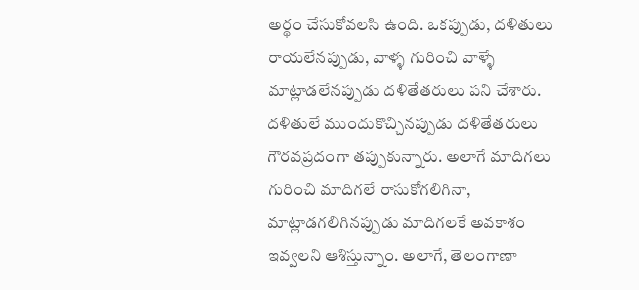అర్థం చేసుకోవలసి ఉంది. ఒకప్పుడు, దళితులు రాయలేనప్పుడు, వాళ్ళ గురించి వాళ్ళే మాట్లాడలేనప్పుడు దళితేతరులు పని చేశారు. దళితులే ముందుకొచ్చినప్పుడు దళితేతరులు గౌరవప్రదంగా తప్పుకున్నారు. అలాగే మాదిగలు గురించి మాదిగలే రాసుకోగలిగినా, మాట్లాడగలిగినప్పుడు మాదిగలకే అవకాశం ఇవ్వలని ఆశిస్తున్నాం. అలాగే, తెలంగాణా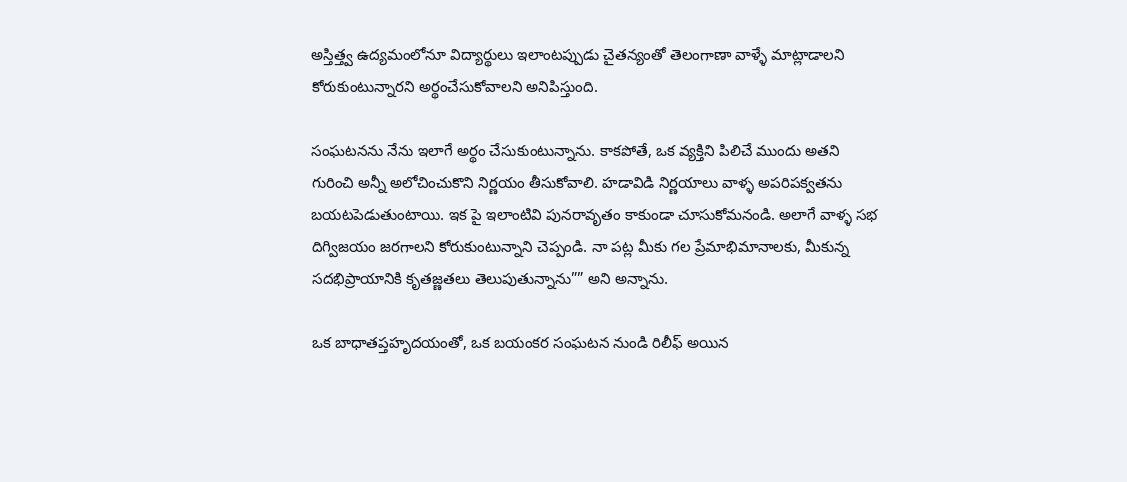అస్తిత్త్వ ఉద్యమంలోనూ విద్యార్థులు ఇలాంటప్పుడు చైతన్యంతో తెలంగాణా వాళ్ళే మాట్లాడాలని కోరుకుంటున్నారని అర్థంచేసుకోవాలని అనిపిస్తుంది.

సంఘటనను నేను ఇలాగే అర్థం చేసుకుంటున్నాను. కాకపోతే, ఒక వ్యక్తిని పిలిచే ముందు అతని గురించి అన్నీ అలోచించుకొని నిర్ణయం తీసుకోవాలి. హడావిడి నిర్ణయాలు వాళ్ళ అపరిపక్వతను బయటపెడుతుంటాయి. ఇక పై ఇలాంటివి పునరావృతం కాకుండా చూసుకోమనండి. అలాగే వాళ్ళ సభ దిగ్విజయం జరగాలని కోరుకుంటున్నాని చెప్పండి. నా పట్ల మీకు గల ప్రేమాభిమానాలకు, మీకున్న సదభిప్రాయానికి కృతజ్ణతలు తెలుపుతున్నాను”” అని అన్నాను.

ఒక బాధాతప్తహృదయంతో, ఒక బయంకర సంఘటన నుండి రిలీఫ్ అయిన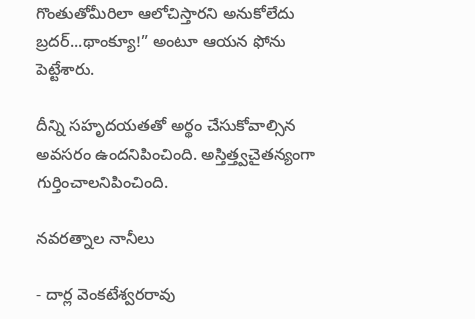గొంతుతోమీరిలా ఆలోచిస్తారని అనుకోలేదు బ్రదర్...థాంక్యూ!” అంటూ ఆయన ఫోను పెట్టేశారు.

దీన్ని సహృదయతతో అర్థం చేసుకోవాల్సిన అవసరం ఉందనిపించింది. అస్తిత్త్వచైతన్యంగా గుర్తించాలనిపించింది.

నవరత్నాల నానీలు

- దార్ల వెంకటేశ్వరరావు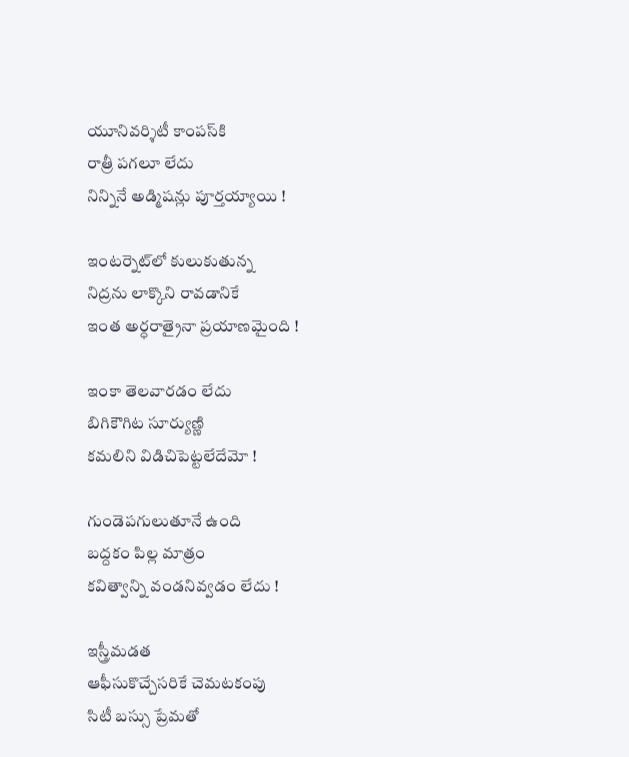యూనివర్శిటీ కాంపస్‌కి
రాత్రీ పగలూ లేదు
నిన్నినే అడ్మిషన్లు పూర్తయ్యాయి !

ఇంటర్నెట్‌లో కులుకుతున్న
నిద్రను లాక్కొని రావడానికే
ఇంత అర్ధరాత్రైనా ప్రయాణమైంది !

ఇంకా తెలవారడం లేదు
బిగికౌగిట సూర్యుణ్ణి
కమలిని విడిచిపెట్టలేదేమో !

గుండెపగులుతూనే ఉంది
బద్దకం పిల్ల మాత్రం
కవిత్వాన్ని వండనివ్వడం లేదు !

ఇస్త్రీమడత
ఆఫీసుకొచ్చేసరికే చెమటకంపు
సిటీ బస్సు ప్రేమతో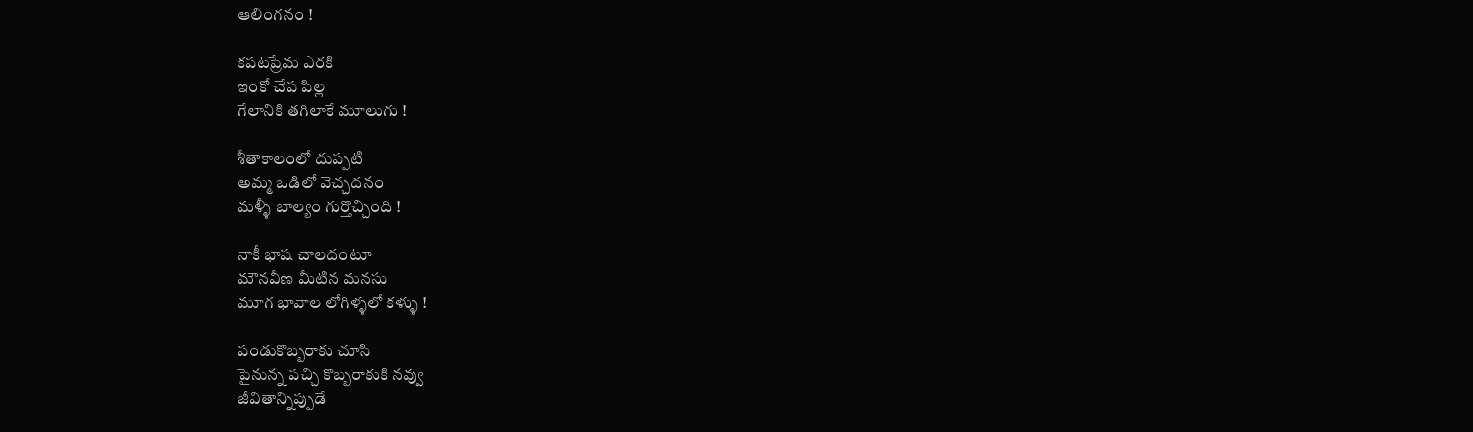ఆలింగనం !

కపటప్రేమ ఎరకి
ఇంకో చేప పిల్ల
గేలానికి తగిలాకే మూలుగు !

శీతాకాలంలో దుప్పటి
అమ్మ ఒడిలో వెచ్చదనం
మళ్ళీ బాల్యం గుర్తొచ్చింది !

నాకీ భాష చాలదంటూ
మౌనవీణ మీటిన మనసు
మూగ భావాల లోగిళ్ళలో కళ్ళు !

పండుకొబ్బరాకు చూసి
పైనున్న పచ్చి కొబ్బరాకుకి నవ్వు
జీవితాన్నిప్పుడే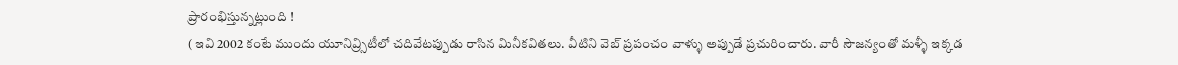ప్రారంభిస్తున్నట్లుంది !
( ఇవి 2002 కంటే ముందు యూనివ్ర్సిటీలో చదివేటప్పుడు రాసిన మినీకవితలు. వీటిని వెబ్ ప్రపంచం వాళ్ళు అప్పుడే ప్రచురించారు. వారీ సౌజన్యంతో మళ్ళీ ఇక్కడ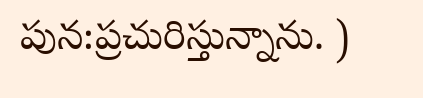పున:ప్రచురిస్తున్నాను. )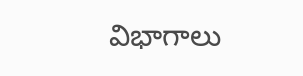విభాగాలు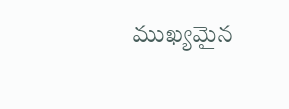ముఖ్యమైన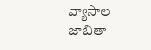వ్యాసాల జాబితా